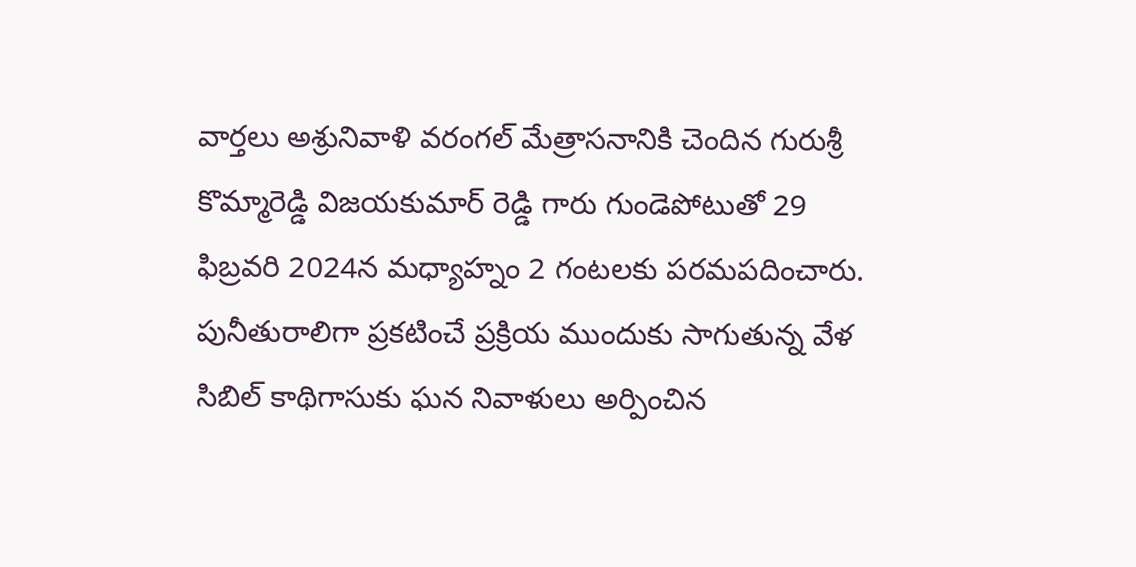వార్తలు అశ్రునివాళి వరంగల్ మేత్రాసనానికి చెందిన గురుశ్రీ కొమ్మారెడ్డి విజయకుమార్ రెడ్డి గారు గుండెపోటుతో 29 ఫిబ్రవరి 2024న మధ్యాహ్నం 2 గంటలకు పరమపదించారు.
పునీతురాలిగా ప్రకటించే ప్రక్రియ ముందుకు సాగుతున్న వేళ సిబిల్ కాథిగాసుకు ఘన నివాళులు అర్పించిన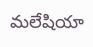మలేషియా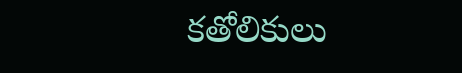కతోలికులు